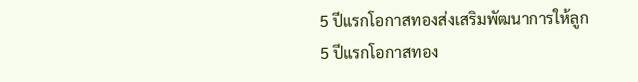5 ปีแรกโอกาสทองส่งเสริมพัฒนาการให้ลูก
5 ปีแรกโอกาสทอง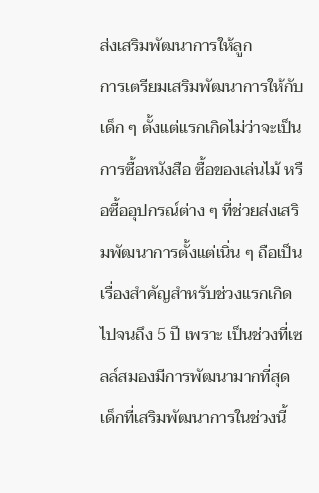ส่งเสริมพัฒนาการให้ลูก
การเตรียมเสริมพัฒนาการให้กับเด็ก ๆ ตั้งแต่แรกเกิดไม่ว่าจะเป็นการซื้อหนังสือ ซื้อของเล่นไม้ หรือซื้ออุปกรณ์ต่าง ๆ ที่ช่วยส่งเสริมพัฒนาการตั้งแต่เนิ่น ๆ ถือเป็นเรื่องสำคัญสำหรับช่วงแรกเกิดไปจนถึง 5 ปี เพราะ เป็นช่วงที่เซลล์สมองมีการพัฒนามากที่สุด เด็กที่เสริมพัฒนาการในช่วงนี้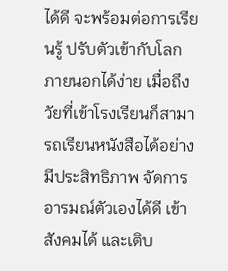ได้ดี จะพร้อมต่อการเรียนรู้ ปรับตัวเข้ากับโลกภายนอกได้ง่าย เมื่อถึงวัยที่เข้าโรงเรียนก็สามารถเรียนหนังสือได้อย่างมีประสิทธิภาพ จัดการอารมณ์ตัวเองได้ดี เข้าสังคมได้ และเติบ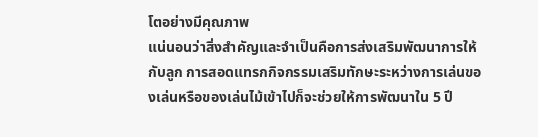โตอย่างมีคุณภาพ
แน่นอนว่าสิ่งสำคัญและจำเป็นคือการส่งเสริมพัฒนาการให้กับลูก การสอดแทรกกิจกรรมเสริมทักษะระหว่างการเล่นของเล่นหรือของเล่นไม้เข้าไปก็จะช่วยให้การพัฒนาใน 5 ปี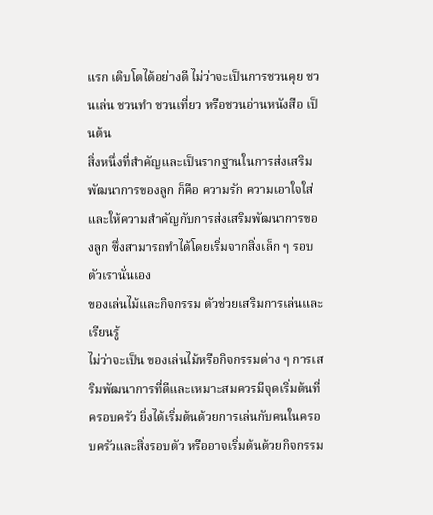แรก เติบโตได้อย่างดี ไม่ว่าจะเป็นการชวนคุย ชวนเล่น ชวนทำ ชวนเที่ยว หรือชวนอ่านหนังสือ เป็นต้น
สิ่งหนึ่งที่สำคัญและเป็นรากฐานในการส่งเสริมพัฒนาการของลูก ก็คือ ความรัก ความเอาใจใส่และให้ความสำคัญกับการส่งเสริมพัฒนาการของลูก ซึ่งสามารถทำได้โดยเริ่มจากสิ่งเล็ก ๆ รอบตัวเรานั่นเอง
ของเล่นไม้และกิจกรรม ตัวช่วยเสริมการเล่นและเรียนรู้
ไม่ว่าจะเป็น ของเล่นไม้หรือกิจกรรมต่าง ๆ การเสริมพัฒนาการที่ดีและเหมาะสมควรมีจุดเริ่มต้นที่ครอบครัว ยิ่งได้เริ่มต้นด้วยการเล่นกับคนในครอบครัวและสิ่งรอบตัว หรืออาจเริ่มต้นด้วยกิจกรรม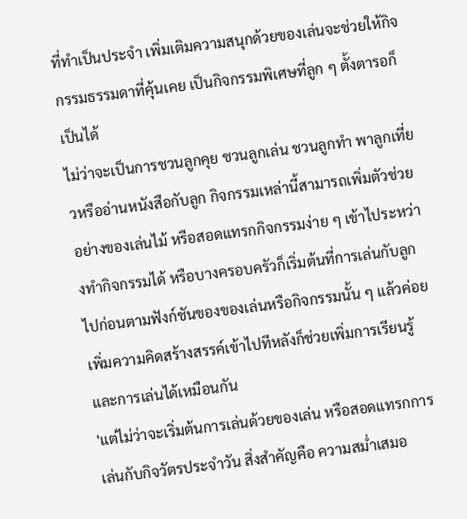ที่ทำเป็นประจำ เพิ่มเติมความสนุกด้วยของเล่นจะช่วยให้กิจกรรมธรรมดาที่คุ้นเคย เป็นกิจกรรมพิเศษที่ลูก ๆ ตั้งตารอก็เป็นได้
ไม่ว่าจะเป็นการชวนลูกคุย ชวนลูกเล่น ชวนลูกทำ พาลูกเที่ยวหรืออ่านหนังสือกับลูก กิจกรรมเหล่านี้สามารถเพิ่มตัวช่วยอย่างของเล่นไม้ หรือสอดแทรกกิจกรรมง่าย ๆ เข้าไประหว่างทำกิจกรรมได้ หรือบางครอบครัวก็เริ่มต้นที่การเล่นกับลูก ไปก่อนตามฟังก์ชันของของเล่นหรือกิจกรรมนั้น ๆ แล้วค่อยเพิ่มความคิดสร้างสรรค์เข้าไปทีหลังก็ช่วยเพิ่มการเรียนรู้และการเล่นได้เหมือนกัน
'แต่ไม่ว่าจะเริ่มต้นการเล่นด้วยของเล่น หรือสอดแทรกการเล่นกับกิจวัตรประจำวัน สิ่งสำคัญคือ ความสม่ำเสมอ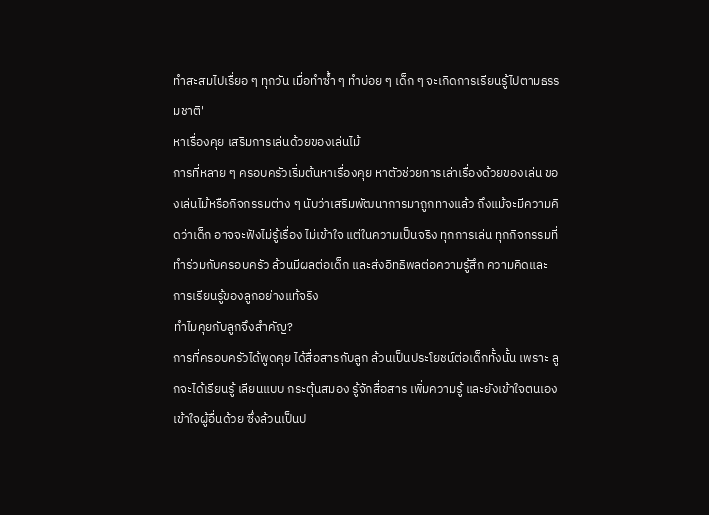ทำสะสมไปเรื่ยอ ๆ ทุกวัน เมื่อทำซ้ำ ๆ ทำบ่อย ๆ เด็ก ๆ จะเกิดการเรียนรู้ไปตามธรรมชาติ'
หาเรื่องคุย เสริมการเล่นด้วยของเล่นไม้
การที่หลาย ๆ ครอบครัวเริ่มต้นหาเรื่องคุย หาตัวช่วยการเล่าเรื่องด้วยของเล่น ของเล่นไม้หรือกิจกรรมต่าง ๆ นับว่าเสริมพัฒนาการมาถูกทางแล้ว ถึงแม้จะมีความคิดว่าเด็ก อาจจะฟังไม่รู้เรื่อง ไม่เข้าใจ แต่ในความเป็นจริง ทุกการเล่น ทุกกิจกรรมที่ทำร่วมกับครอบครัว ล้วนมีผลต่อเด็ก และส่งอิทธิพลต่อความรู้สึก ความคิดและการเรียนรู้ของลูกอย่างแท้จริง
ทำไมคุยกับลูกจึงสำคัญ?
การที่ครอบครัวได้พูดคุย ได้สื่อสารกับลูก ล้วนเป็นประโยชน์ต่อเด็กทั้งนั้น เพราะ ลูกจะได้เรียนรู้ เลียนแบบ กระตุ้นสมอง รู้จักสื่อสาร เพิ่มความรู้ และยังเข้าใจตนเอง เข้าใจผู้อื่นด้วย ซึ่งล้วนเป็นป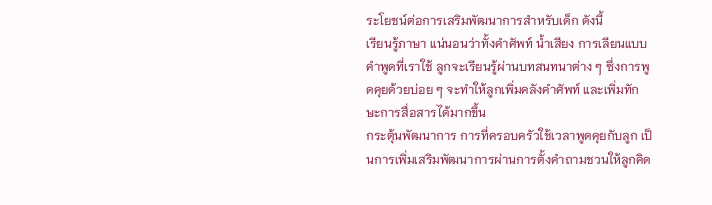ระโยชน์ต่อการเสริมพัฒนาการสำหรับเด็ก ดังนี้
เรียนรู้ภาษา แน่นอนว่าทั้งคำศัพท์ น้ำเสียง การเลียนแบบคำพูดที่เราใช้ ลูกจะเรียนรู้ผ่านบทสนทนาต่าง ๆ ซึ่งการพูดคุยด้วยบ่อย ๆ จะทำให้ลูกเพิ่มคลังคำศัพท์ และเพิ่มทักษะการสื่อสารได้มากขึ้น
กระตุ้นพัฒนาการ การที่ครอบครัวใช้เวลาพูดคุยกับลูก เป็นการเพิ่มเสริมพัฒนาการผ่านการตั้งคำถามชวนให้ลูกคิด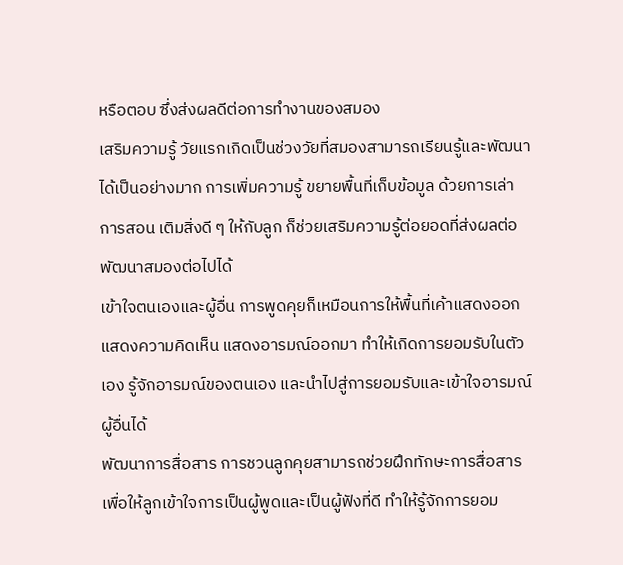หรือตอบ ซึ่งส่งผลดีต่อการทำงานของสมอง
เสริมความรู้ วัยแรกเกิดเป็นช่วงวัยที่สมองสามารถเรียนรู้และพัฒนาได้เป็นอย่างมาก การเพิ่มความรู้ ขยายพื้นที่เก็บข้อมูล ด้วยการเล่า การสอน เติมสิ่งดี ๆ ให้กับลูก ก็ช่วยเสริมความรู้ต่อยอดที่ส่งผลต่อพัฒนาสมองต่อไปได้
เข้าใจตนเองและผู้อื่น การพูดคุยก็เหมือนการให้พื้นที่เค้าแสดงออก แสดงความคิดเห็น แสดงอารมณ์ออกมา ทำให้เกิดการยอมรับในตัวเอง รู้จักอารมณ์ของตนเอง และนำไปสู่การยอมรับและเข้าใจอารมณ์ผู้อื่นได้
พัฒนาการสื่อสาร การชวนลูกคุยสามารถช่วยฝึกทักษะการสื่อสารเพื่อให้ลูกเข้าใจการเป็นผู้พูดและเป็นผู้ฟังที่ดี ทำให้รู้จักการยอม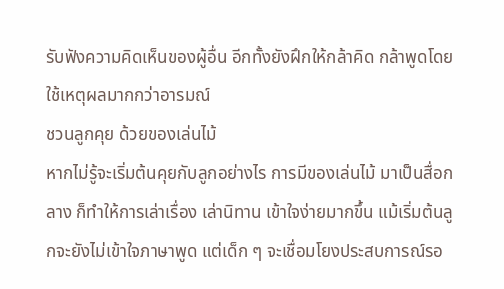รับฟังความคิดเห็นของผู้อื่น อีกทั้งยังฝึกให้กล้าคิด กล้าพูดโดยใช้เหตุผลมากกว่าอารมณ์
ชวนลูกคุย ด้วยของเล่นไม้
หากไม่รู้จะเริ่มต้นคุยกับลูกอย่างไร การมีของเล่นไม้ มาเป็นสื่อกลาง ก็ทำให้การเล่าเรื่อง เล่านิทาน เข้าใจง่ายมากขึ้น แม้เริ่มต้นลูกจะยังไม่เข้าใจภาษาพูด แต่เด็ก ๆ จะเชื่อมโยงประสบการณ์รอ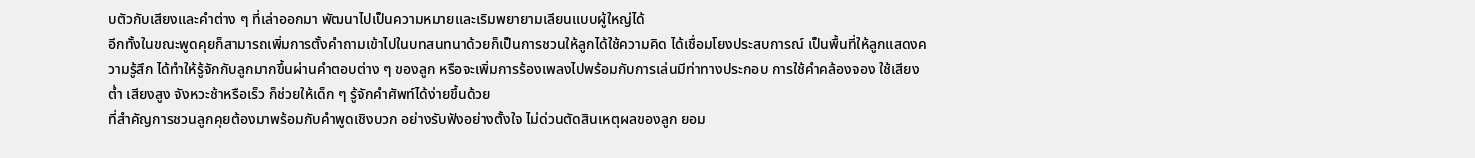บตัวกับเสียงและคำต่าง ๆ ที่เล่าออกมา พัฒนาไปเป็นความหมายและเริมพยายามเลียนแบบผู้ใหญ่ได้
อีกทั้งในขณะพูดคุยก็สามารถเพิ่มการตั้งคำถามเข้าไปในบทสนทนาด้วยก็เป็นการชวนให้ลูกได้ใช้ความคิด ได้เชื่อมโยงประสบการณ์ เป็นพื้นที่ให้ลูกแสดงความรู้สึก ได้ทำให้รู้จักกับลูกมากขึ้นผ่านคำตอบต่าง ๆ ของลูก หรือจะเพิ่มการร้องเพลงไปพร้อมกับการเล่นมีท่าทางประกอบ การใช้คำคล้องจอง ใช้เสียงต่ำ เสียงสูง จังหวะช้าหรือเร็ว ก็ช่วยให้เด็ก ๆ รู้จักคำศัพท์ได้ง่ายขึ้นด้วย
ที่สำคัญการชวนลูกคุยต้องมาพร้อมกับคำพูดเชิงบวก อย่างรับฟังอย่างตั้งใจ ไม่ด่วนตัดสินเหตุผลของลูก ยอม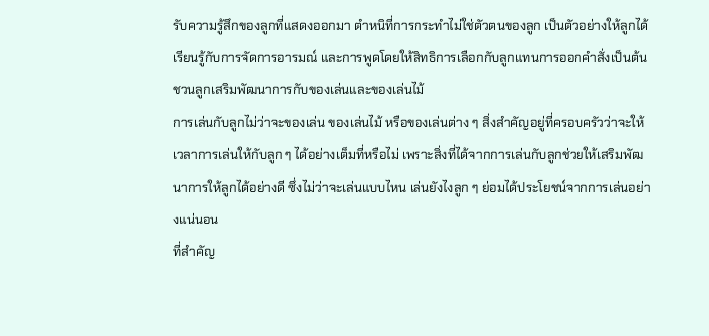รับความรู้สึกของลูกที่แสดงออกมา ตำหนิที่การกระทำไม่ใช่ตัวตนของลูก เป็นตัวอย่างให้ลูกได้เรียนรู้กับการจัดการอารมณ์ และการพูดโดยให้สิทธิการเลือกกับลูกแทนการออกคำสั่งเป็นต้น
ชวนลูกเสริมพัฒนาการกับของเล่นและของเล่นไม้
การเล่นกับลูกไม่ว่าจะของเล่น ของเล่นไม้ หรือของเล่นต่าง ๆ สิ่งสำคัญอยู่ที่ครอบครัวว่าจะให้เวลาการเล่นให้กับลูก ๆ ได้อย่างเต็มที่หรือไม่ เพราะสิ่งที่ได้จากการเล่นกับลูกช่วยให้เสริมพัฒนาการให้ลูกได้อย่างดี ซึ่งไม่ว่าจะเล่นแบบไหน เล่นยังไงลูก ๆ ย่อมได้ประโยชน์จากการเล่นอย่างแน่นอน
ที่สำคัญ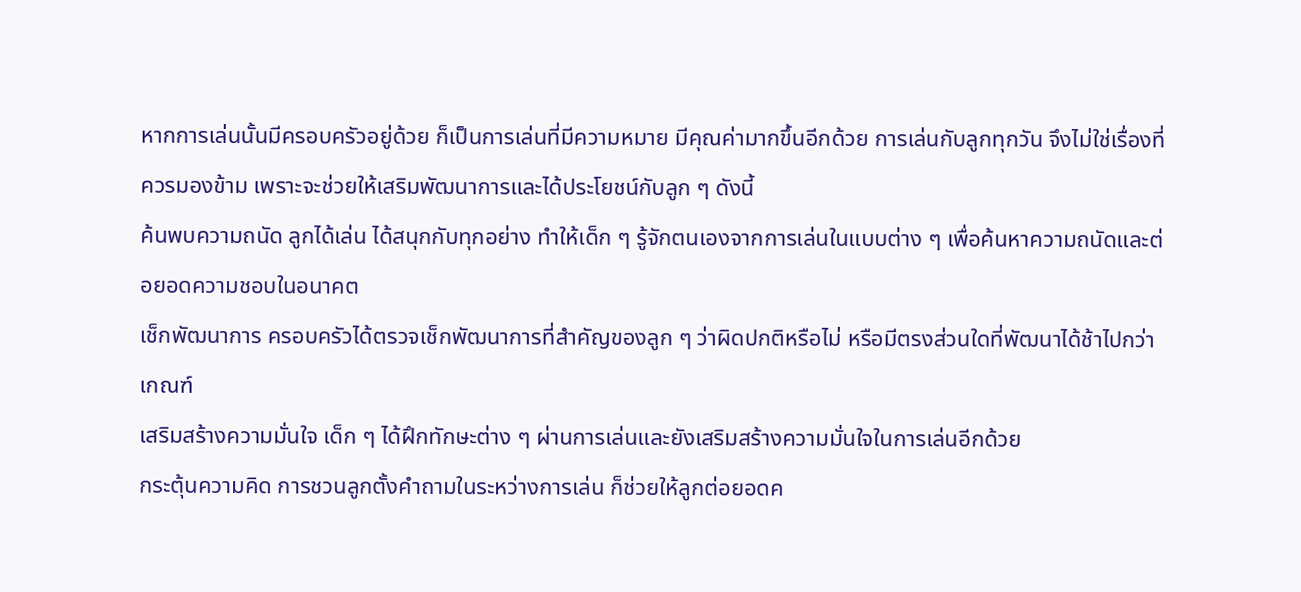หากการเล่นนั้นมีครอบครัวอยู่ด้วย ก็เป็นการเล่นที่มีความหมาย มีคุณค่ามากขึ้นอีกด้วย การเล่นกับลูกทุกวัน จึงไม่ใช่เรื่องที่ควรมองข้าม เพราะจะช่วยให้เสริมพัฒนาการและได้ประโยชน์กับลูก ๆ ดังนี้
ค้นพบความถนัด ลูกได้เล่น ได้สนุกกับทุกอย่าง ทำให้เด็ก ๆ รู้จักตนเองจากการเล่นในแบบต่าง ๆ เพื่อค้นหาความถนัดและต่อยอดความชอบในอนาคต
เช็กพัฒนาการ ครอบครัวได้ตรวจเช็กพัฒนาการที่สำคัญของลูก ๆ ว่าผิดปกติหรือไม่ หรือมีตรงส่วนใดที่พัฒนาได้ช้าไปกว่าเกณฑ์
เสริมสร้างความมั่นใจ เด็ก ๆ ได้ฝึกทักษะต่าง ๆ ผ่านการเล่นและยังเสริมสร้างความมั่นใจในการเล่นอีกด้วย
กระตุ้นความคิด การชวนลูกตั้งคำถามในระหว่างการเล่น ก็ช่วยให้ลูกต่อยอดค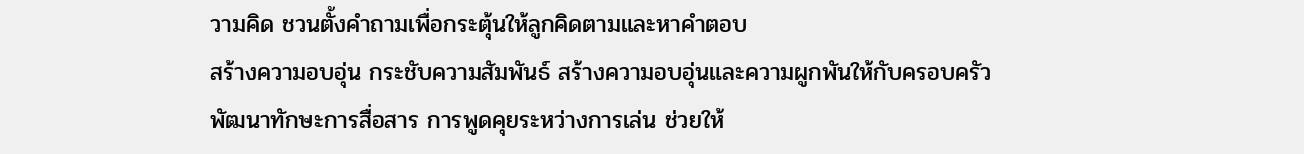วามคิด ชวนตั้งคำถามเพื่อกระตุ้นให้ลูกคิดตามและหาคำตอบ
สร้างความอบอุ่น กระชับความสัมพันธ์ สร้างความอบอุ่นและความผูกพันให้กับครอบครัว
พัฒนาทักษะการสื่อสาร การพูดคุยระหว่างการเล่น ช่วยให้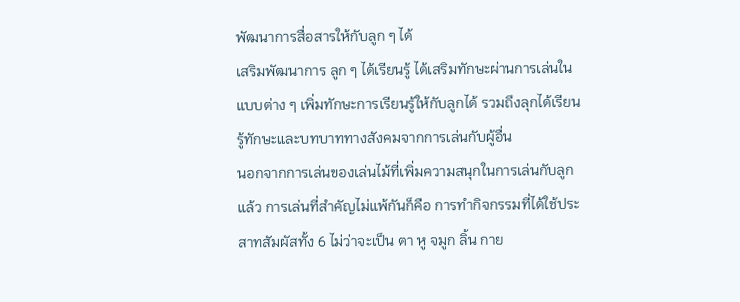พัฒนาการสื่อสารให้กับลูก ๆ ได้
เสริมพัฒนาการ ลูก ๆ ได้เรียนรู้ ได้เสริมทักษะผ่านการเล่นในแบบต่าง ๆ เพิ่มทักษะการเรียนรู้ให้กับลูกได้ รวมถึงลุกได้เรียนรู้ทักษะและบทบาททางสังคมจากการเล่นกับผู้อื่น
นอกจากการเล่นของเล่นไม้ที่เพิ่มความสนุกในการเล่นกับลูกแล้ว การเล่นที่สำคัญไม่แพ้กันก็คือ การทำกิจกรรมที่ได้ใช้ประสาทสัมผัสทั้ง 6 ไม่ว่าจะเป็น ตา หู จมูก ลิ้น กาย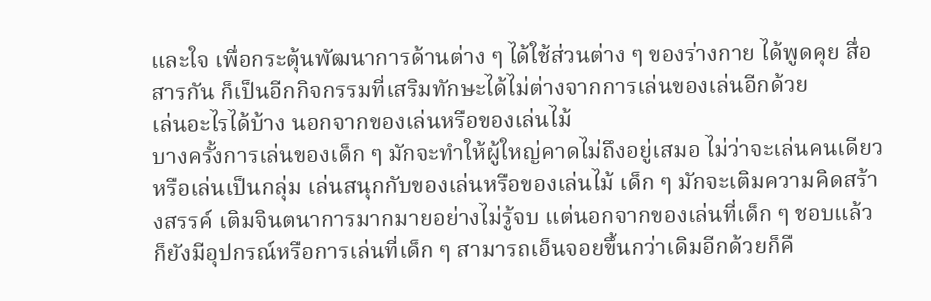และใจ เพื่อกระตุ้นพัฒนาการด้านต่าง ๆ ได้ใช้ส่วนต่าง ๆ ของร่างกาย ได้พูดคุย สื่อสารกัน ก็เป็นอีกกิจกรรมที่เสริมทักษะได้ไม่ต่างจากการเล่นของเล่นอีกด้วย
เล่นอะไรได้บ้าง นอกจากของเล่นหรือของเล่นไม้
บางครั้งการเล่นของเด็ก ๆ มักจะทำให้ผู้ใหญ่คาดไม่ถึงอยู่เสมอ ไม่ว่าจะเล่นคนเดียวหรือเล่นเป็นกลุ่ม เล่นสนุกกับของเล่นหรือของเล่นไม้ เด็ก ๆ มักจะเติมความคิดสร้างสรรค์ เติมจินตนาการมากมายอย่างไม่รู้จบ แต่นอกจากของเล่นที่เด็ก ๆ ชอบแล้ว ก็ยังมีอุปกรณ์หรือการเล่นที่เด็ก ๆ สามารถเอ็นจอยขึ้นกว่าเดิมอีกด้วยก็คื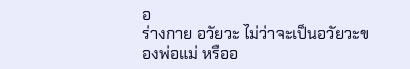อ
ร่างกาย อวัยวะ ไม่ว่าจะเป็นอวัยวะของพ่อแม่ หรืออ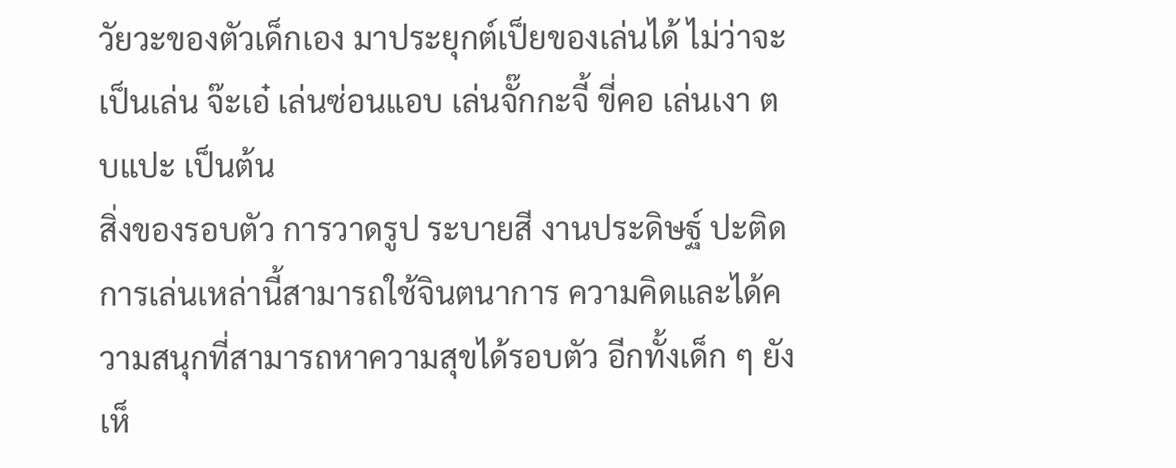วัยวะของตัวเด็กเอง มาประยุกต์เป็ยของเล่นได้ ไม่ว่าจะเป็นเล่น จ๊ะเอ๋ เล่นซ่อนแอบ เล่นจั๊กกะจี้ ขี่คอ เล่นเงา ตบแปะ เป็นต้น
สิ่งของรอบตัว การวาดรูป ระบายสี งานประดิษฐ์ ปะติด การเล่นเหล่านี้สามารถใช้จินตนาการ ความคิดและได้ความสนุกที่สามารถหาความสุขได้รอบตัว อีกทั้งเด็ก ๆ ยังเห็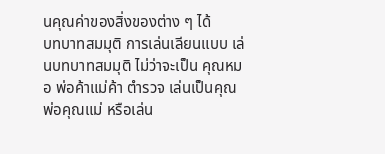นคุณค่าของสิ่งของต่าง ๆ ได้
บทบาทสมมุติ การเล่นเลียนแบบ เล่นบทบาทสมมุติ ไม่ว่าจะเป็น คุณหมอ พ่อค้าแม่ค้า ตำรวจ เล่นเป็นคุณพ่อคุณแม่ หรือเล่น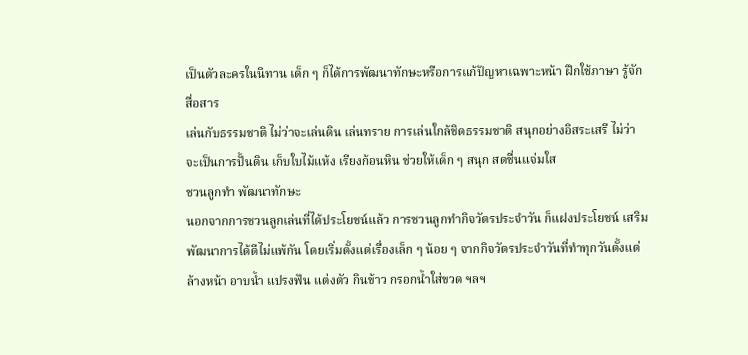เป็นตัวละครในนิทาน เด็ก ๆ ก็ได้การพัฒนาทักษะหรือการแก้ปัญหาเฉพาะหน้า ฝึกใช้ภาษา รู้จักสื่อสาร
เล่นกับธรรมชาติ ไม่ว่าจะเล่นดิน เล่นทราย การเล่นใกล้ชิดธรรมชาติ สนุกอย่างอิสระเสรี ไม่ว่าจะเป็นการปั้นดิน เก็บใบไม้แห้ง เรียงก้อนหิน ช่วยให้เด็ก ๆ สนุก สดชื่นแจ่มใส
ชวนลูกทำ พัฒนาทักษะ
นอกจากการชวนลูกเล่นที่ได้ประโยชน์แล้ว การชวนลูกทำกิจวัตรประจำวัน ก็แฝงประโยชน์ เสริมพัฒนาการได้ดีไม่แพ้กัน โดยเริ่มตั้งแต่เรื่องเล็ก ๆ น้อย ๆ จากกิจวัตรประจำวันที่ทำทุกวันตั้งแต่ ล้างหน้า อาบน้ำ แปรงฟัน แต่งตัว กินข้าว กรอกน้ำใส่ขวด ฯลฯ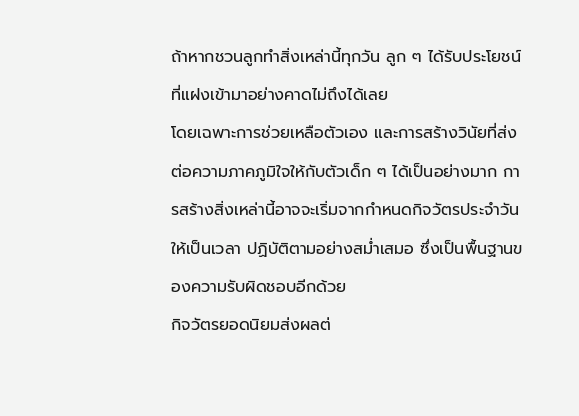ถ้าหากชวนลูกทำสิ่งเหล่านี้ทุกวัน ลูก ๆ ได้รับประโยชน์ที่แฝงเข้ามาอย่างคาดไม่ถึงได้เลย
โดยเฉพาะการช่วยเหลือตัวเอง และการสร้างวินัยที่ส่งต่อความภาคภูมิใจให้กับตัวเด็ก ๆ ได้เป็นอย่างมาก การสร้างสิ่งเหล่านี้อาจจะเริ่มจากกำหนดกิจวัตรประจำวันให้เป็นเวลา ปฏิบัติตามอย่างสม่ำเสมอ ซึ่งเป็นพื้นฐานของความรับผิดชอบอีกด้วย
กิจวัตรยอดนิยมส่งผลต่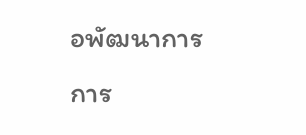อพัฒนาการ
การ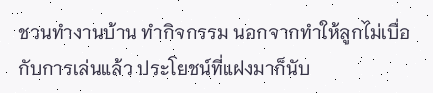ชวนทำงานบ้าน ทำกิจกรรม นอกจากทำให้ลูกไม่เบื่อกับการเล่นแล้ว ประโยชน์ที่แฝงมาก็นับ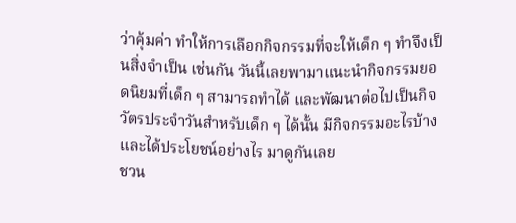ว่าคุ้มค่า ทำให้การเลือกกิจกรรมที่จะให้เด็ก ๆ ทำจึงเป็นสิ่งจำเป็น เช่นกัน วันนี้เลยพามาแนะนำกิจกรรมยอดนิยมที่เด็ก ๆ สามารถทำได้ และพัฒนาต่อไปเป็นกิจวัตรประจำวันสำหรับเด็ก ๆ ได้นั้น มีกิจกรรมอะไรบ้าง และได้ประโยชน์อย่างไร มาดูกันเลย
ชวน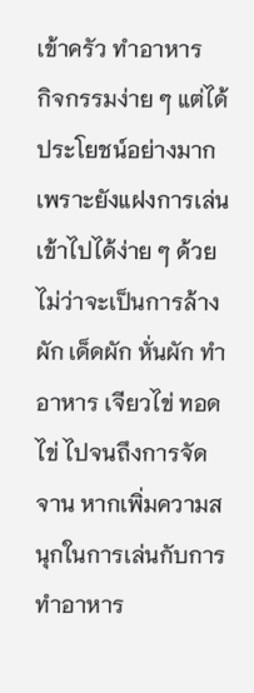เข้าครัว ทำอาหาร
กิจกรรมง่าย ๆ แต่ได้ประโยชน์อย่างมากเพราะยังแฝงการเล่นเข้าไปได้ง่าย ๆ ด้วย ไม่ว่าจะเป็นการล้างผัก เด็ดผัก หั่นผัก ทำอาหาร เจียวไข่ ทอดไข่ ไปจนถึงการจัดจาน หากเพิ่มความสนุกในการเล่นกับการทำอาหาร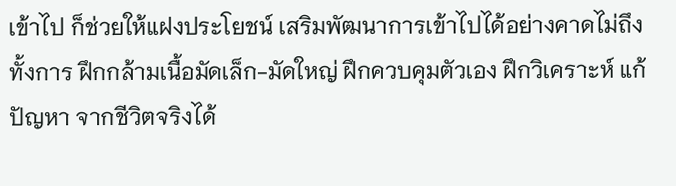เข้าไป ก็ช่วยให้แฝงประโยชน์ เสริมพัฒนาการเข้าไปได้อย่างคาดไม่ถึง ทั้งการ ฝึกกล้ามเนื้อมัดเล็ก-มัดใหญ่ ฝึกควบคุมตัวเอง ฝึกวิเคราะห์ แก้ปัญหา จากชีวิตจริงได้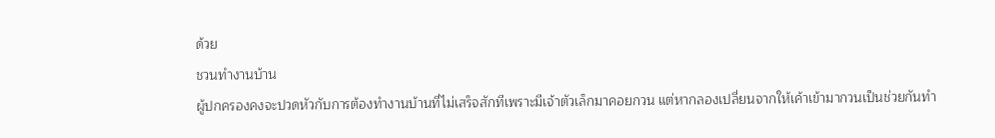ด้วย
ชวนทำงานบ้าน
ผู้ปกครองคงจะปวดหัวกับการต้องทำงานบ้านที่ไม่เสร็จสักทีเพราะมีเจ้าตัวเล็กมาคอยกวน แต่หากลองเปลี่ยนจากให้เค้าเข้ามากวนเป็นช่วยกันทำ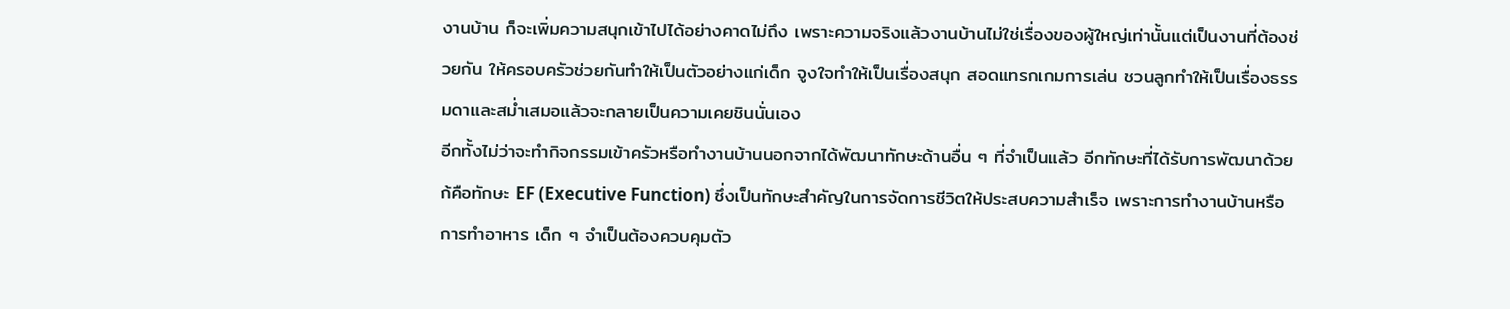งานบ้าน ก็จะเพิ่มความสนุกเข้าไปได้อย่างคาดไม่ถึง เพราะความจริงแล้วงานบ้านไม่ใช่เรื่องของผู้ใหญ่เท่านั้นแต่เป็นงานที่ต้องช่วยกัน ให้ครอบครัวช่วยกันทำให้เป็นตัวอย่างแก่เด็ก จูงใจทำให้เป็นเรื่องสนุก สอดแทรกเกมการเล่น ชวนลูกทำให้เป็นเรื่องธรรมดาและสม่ำเสมอแล้วจะกลายเป็นความเคยชินนั่นเอง
อีกทั้งไม่ว่าจะทำกิจกรรมเข้าครัวหรือทำงานบ้านนอกจากได้พัฒนาทักษะด้านอื่น ๆ ที่จำเป็นแล้ว อีกทักษะที่ได้รับการพัฒนาด้วยก้คือทักษะ EF (Executive Function) ซึ่งเป็นทักษะสำคัญในการจัดการชีวิตให้ประสบความสำเร็จ เพราะการทำงานบ้านหรือการทำอาหาร เด็ก ๆ จำเป็นต้องควบคุมตัว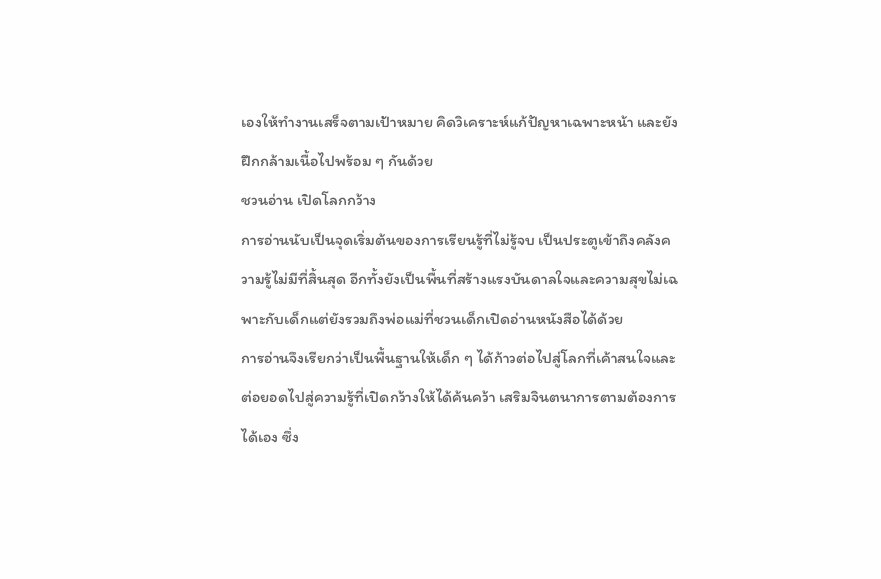เองให้ทำงานเสร็จตามเป้าหมาย คิดวิเคราะห์แก้ปัญหาเฉพาะหน้า และยังฝึกกล้ามเนื้อไปพร้อม ๆ กันด้วย
ชวนอ่าน เปิดโลกกว้าง
การอ่านนับเป็นจุดเริ่มต้นของการเรียนรู้ที่ไม่รู้จบ เป็นประตูเข้าถึงคลังความรู้ไม่มีที่สิ้นสุด อีกทั้งยังเป็นพื้นที่สร้างแรงบันดาลใจและความสุขไม่เฉพาะกับเด็กแต่ยังรวมถึงพ่อแม่ที่ชวนเด็กเปิดอ่านหนังสือได้ด้วย
การอ่านจึงเรียกว่าเป็นพื้นฐานให้เด็ก ๆ ได้ก้าวต่อไปสู่โลกที่เค้าสนใจและต่อยอดไปสู่ความรู้ที่เปิดกว้างให้ได้ค้นคว้า เสริมจินตนาการตามต้องการได้เอง ซึ่ง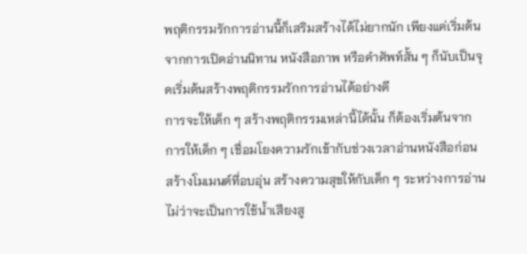พฤติกรรมรักการอ่านนี้ก็เสริมสร้างได้ไม่ยากนัก เพียงแค่เริ่มต้นจากการเปิดอ่านนิทาน หนังสือภาพ หรือคำศัพท์สั้น ๆ ก็นับเป็นจุดเริ่มต้นสร้างพฤติกรรมรักการอ่านได้อย่างดี
การจะให้เด็ก ๆ สร้างพฤติกรรมเหล่านี้ได้นั้น ก็ต้องเริ่มต้นจากการให้เด็ก ๆ เชื่อมโยงความรักเข้ากับช่วงเวลาอ่านหนังสือก่อน สร้างโมเมนต์ที่อบอุ่น สร้างความสุขให้กับเด็ก ๆ ระหว่างการอ่าน ไม่ว่าจะเป็นการใช้น้ำเสียงสู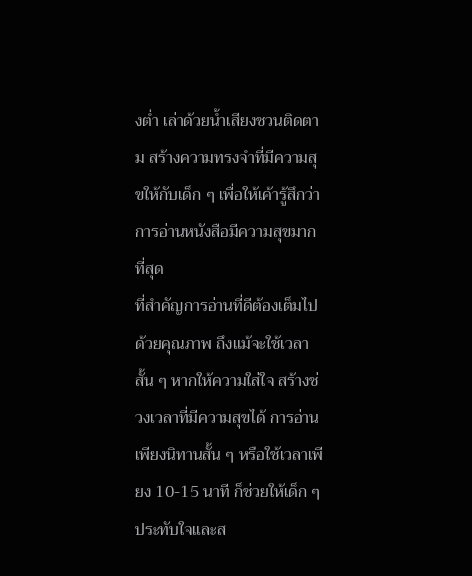งต่ำ เล่าด้วยน้ำเสียงชวนติดตาม สร้างความทรงจำที่มีความสุขให้กับเด็ก ๆ เพื่อให้เค้ารู้สึกว่าการอ่านหนังสือมีความสุขมากที่สุด
ที่สำคัญการอ่านที่ดีต้องเต็มไปด้วยคุณภาพ ถึงแม้จะใช้เวลาสั้น ๆ หากให้ความใส่ใจ สร้างช่วงเวลาที่มีความสุขได้ การอ่านเพียงนิทานสั้น ๆ หรือใช้เวลาเพียง 10-15 นาที ก็ช่วยให้เด็ก ๆ ประทับใจและส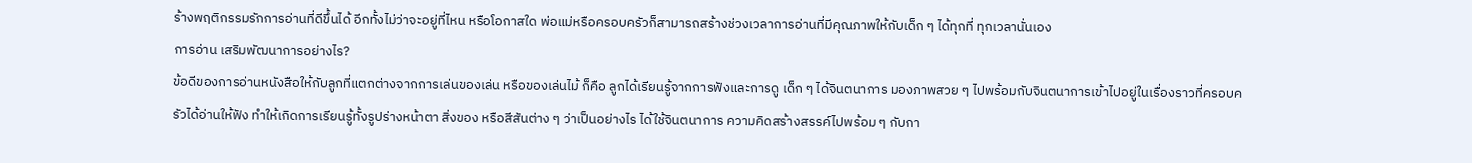ร้างพฤติกรรมรักการอ่านที่ดีขึ้นได้ อีกทั้งไม่ว่าจะอยู่ที่ไหน หรือโอกาสใด พ่อแม่หรือครอบครัวก็สามารถสร้างช่วงเวลาการอ่านที่มีคุณภาพให้กับเด็ก ๆ ได้ทุกที่ ทุกเวลานั่นเอง
การอ่าน เสริมพัฒนาการอย่างไร?
ข้อดีของการอ่านหนังสือให้กับลูกที่แตกต่างจากการเล่นของเล่น หรือของเล่นไม้ ก็คือ ลูกได้เรียนรู้จากการฟังและการดู เด็ก ๆ ได้จินตนาการ มองภาพสวย ๆ ไปพร้อมกับจินตนาการเข้าไปอยู่ในเรื่องราวที่ครอบครัวได้อ่านให้ฟัง ทำให้เกิดการเรียนรู้ทั้งรูปร่างหน้าตา สิ่งของ หรือสีสันต่าง ๆ ว่าเป็นอย่างไร ได้ใช้จินตนาการ ความคิดสร้างสรรค์ไปพร้อม ๆ กับกา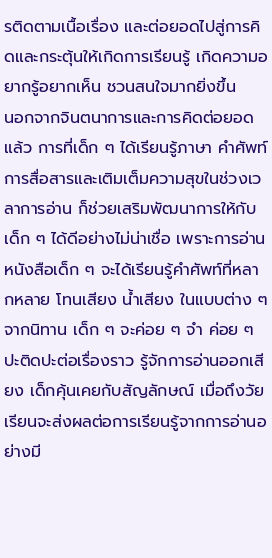รติดตามเนื้อเรื่อง และต่อยอดไปสู่การคิดและกระตุ้นให้เกิดการเรียนรู้ เกิดความอยากรู้อยากเห็น ชวนสนใจมากยิ่งขึ้น
นอกจากจินตนาการและการคิดต่อยอดแล้ว การที่เด็ก ๆ ได้เรียนรู้ภาษา คำศัพท์ การสื่อสารและเติมเต็มความสุขในช่วงเวลาการอ่าน ก็ช่วยเสริมพัฒนาการให้กับเด็ก ๆ ได้ดีอย่างไม่น่าเชื่อ เพราะการอ่านหนังสือเด็ก ๆ จะได้เรียนรู้คำศัพท์ที่หลากหลาย โทนเสียง น้ำเสียง ในแบบต่าง ๆ จากนิทาน เด็ก ๆ จะค่อย ๆ จำ ค่อย ๆ ปะติดปะต่อเรื่องราว รู้จักการอ่านออกเสียง เด็กคุ้นเคยกับสัญลักษณ์ เมื่อถึงวัยเรียนจะส่งผลต่อการเรียนรู้จากการอ่านอย่างมี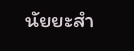นัยยะสำ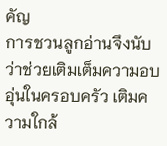คัญ
การชวนลูกอ่านจึงนับว่าช่วยเติมเต็มความอบอุ่นในครอบครัว เติมความใกล้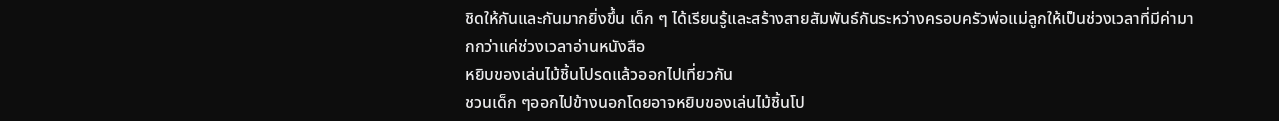ชิดให้กันและกันมากยิ่งขึ้น เด็ก ๆ ได้เรียนรู้และสร้างสายสัมพันธ์กันระหว่างครอบครัวพ่อแม่ลูกให้เป็นช่วงเวลาที่มีค่ามากกว่าแค่ช่วงเวลาอ่านหนังสือ
หยิบของเล่นไม้ชิ้นโปรดแล้วออกไปเที่ยวกัน
ชวนเด็ก ๆออกไปข้างนอกโดยอาจหยิบของเล่นไม้ชิ้นโป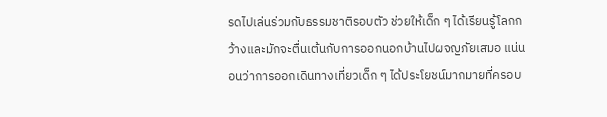รดไปเล่นร่วมกับธรรมชาติรอบตัว ช่วยให้เด็ก ๆ ได้เรียนรู้โลกกว้างและมักจะตื่นเต้นกับการออกนอกบ้านไปผจญภัยเสมอ แน่นอนว่าการออกเดินทางเที่ยวเด็ก ๆ ได้ประโยชน์มากมายที่ครอบ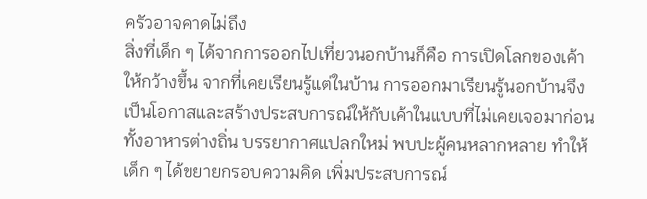ครัวอาจคาดไม่ถึง
สิ่งที่เด็ก ๆ ได้จากการออกไปเที่ยวนอกบ้านก็คือ การเปิดโลกของเค้าให้กว้างขึ้น จากที่เคยเรียนรู้แต่ในบ้าน การออกมาเรียนรู้นอกบ้านจึงเป็นโอกาสและสร้างประสบการณ์ให้กับเค้าในแบบที่ไม่เคยเจอมาก่อน ทั้งอาหารต่างถิ่น บรรยากาศแปลกใหม่ พบปะผู้คนหลากหลาย ทำให้เด็ก ๆ ได้ขยายกรอบความคิด เพิ่มประสบการณ์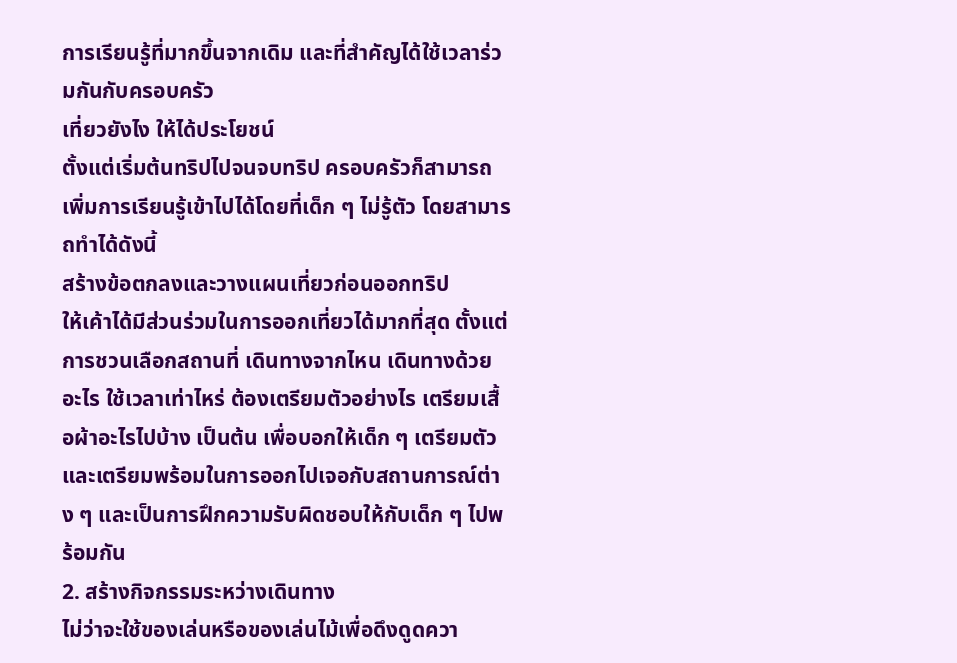การเรียนรู้ที่มากขึ้นจากเดิม และที่สำคัญได้ใช้เวลาร่วมกันกับครอบครัว
เที่ยวยังไง ให้ได้ประโยชน์
ตั้งแต่เริ่มต้นทริปไปจนจบทริป ครอบครัวก็สามารถเพิ่มการเรียนรู้เข้าไปได้โดยที่เด็ก ๆ ไม่รู้ตัว โดยสามารถทำได้ดังนี้
สร้างข้อตกลงและวางแผนเที่ยวก่อนออกทริป
ให้เค้าได้มีส่วนร่วมในการออกเที่ยวได้มากที่สุด ตั้งแต่การชวนเลือกสถานที่ เดินทางจากไหน เดินทางด้วยอะไร ใช้เวลาเท่าไหร่ ต้องเตรียมตัวอย่างไร เตรียมเสื้อผ้าอะไรไปบ้าง เป็นต้น เพื่อบอกให้เด็ก ๆ เตรียมตัว และเตรียมพร้อมในการออกไปเจอกับสถานการณ์ต่าง ๆ และเป็นการฝึกความรับผิดชอบให้กับเด็ก ๆ ไปพร้อมกัน
2. สร้างกิจกรรมระหว่างเดินทาง
ไม่ว่าจะใช้ของเล่นหรือของเล่นไม้เพื่อดึงดูดควา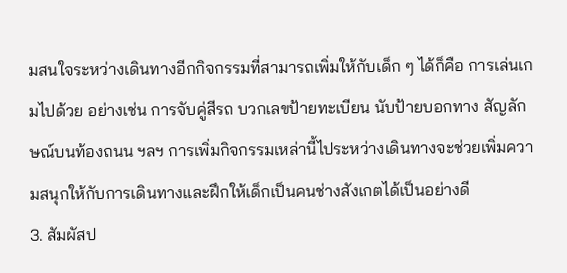มสนใจระหว่างเดินทางอีกกิจกรรมที่สามารถเพิ่มให้กับเด็ก ๆ ได้ก็คือ การเล่นเกมไปด้วย อย่างเช่น การจับคู่สีรถ บวกเลขป้ายทะเบียน นับป้ายบอกทาง สัญลักษณ์บนท้องถนน ฯลฯ การเพิ่มกิจกรรมเหล่านี้ไประหว่างเดินทางจะช่วยเพิ่มความสนุกให้กับการเดินทางและฝึกให้เด็กเป็นคนช่างสังเกตได้เป็นอย่างดี
3. สัมผัสป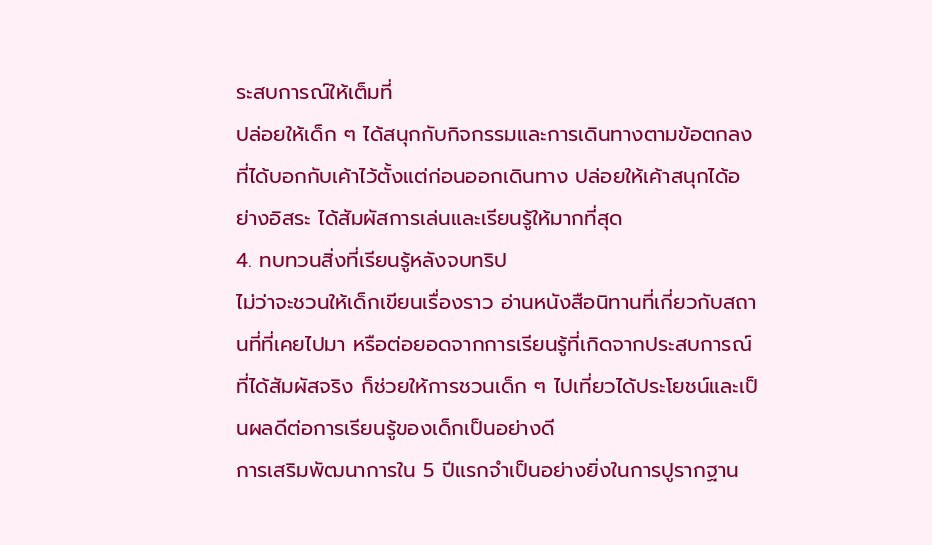ระสบการณ์ให้เต็มที่
ปล่อยให้เด็ก ๆ ได้สนุกกับกิจกรรมและการเดินทางตามข้อตกลงที่ได้บอกกับเค้าไว้ตั้งแต่ก่อนออกเดินทาง ปล่อยให้เค้าสนุกได้อย่างอิสระ ได้สัมผัสการเล่นและเรียนรู้ให้มากที่สุด
4. ทบทวนสิ่งที่เรียนรู้หลังจบทริป
ไม่ว่าจะชวนให้เด็กเขียนเรื่องราว อ่านหนังสือนิทานที่เกี่ยวกับสถานที่ที่เคยไปมา หรือต่อยอดจากการเรียนรู้ที่เกิดจากประสบการณ์ที่ได้สัมผัสจริง ก็ช่วยให้การชวนเด็ก ๆ ไปเที่ยวได้ประโยชน์และเป็นผลดีต่อการเรียนรู้ของเด็กเป็นอย่างดี
การเสริมพัฒนาการใน 5 ปีแรกจำเป็นอย่างยิ่งในการปูรากฐาน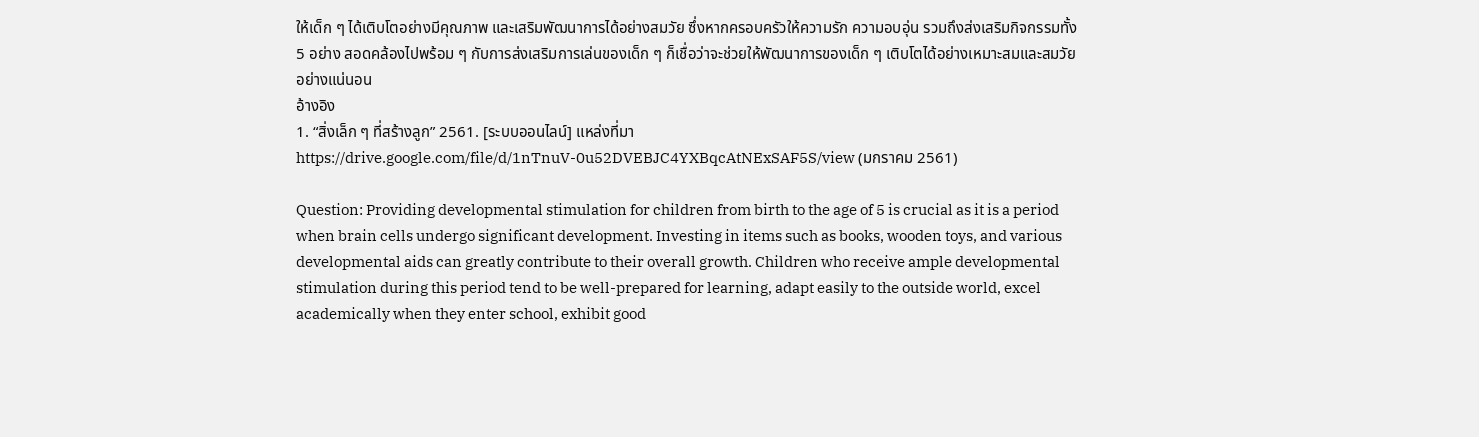ให้เด็ก ๆ ได้เติบโตอย่างมีคุณภาพ และเสริมพัฒนาการได้อย่างสมวัย ซึ่งหากครอบครัวให้ความรัก ความอบอุ่น รวมถึงส่งเสริมกิจกรรมทั้ง 5 อย่าง สอดคล้องไปพร้อม ๆ กับการส่งเสริมการเล่นของเด็ก ๆ ก็เชื่อว่าจะช่วยให้พัฒนาการของเด็ก ๆ เติบโตได้อย่างเหมาะสมและสมวัยอย่างแน่นอน
อ้างอิง
1. “สิ่งเล็ก ๆ ที่สร้างลูก” 2561. [ระบบออนไลน์] แหล่งที่มา https://drive.google.com/file/d/1nTnuV-0u52DVEBJC4YXBqcAtNExSAF5S/view (มกราคม 2561)

Question: Providing developmental stimulation for children from birth to the age of 5 is crucial as it is a period when brain cells undergo significant development. Investing in items such as books, wooden toys, and various developmental aids can greatly contribute to their overall growth. Children who receive ample developmental stimulation during this period tend to be well-prepared for learning, adapt easily to the outside world, excel academically when they enter school, exhibit good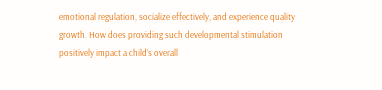emotional regulation, socialize effectively, and experience quality growth. How does providing such developmental stimulation positively impact a child’s overall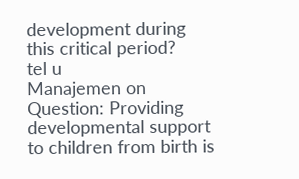development during this critical period?
tel u
Manajemen on
Question: Providing developmental support to children from birth is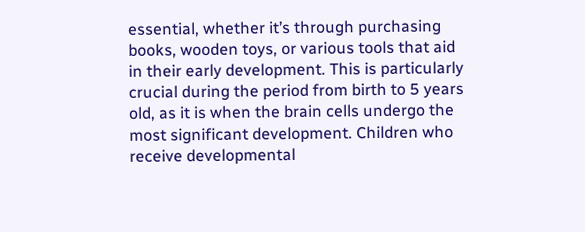essential, whether it’s through purchasing books, wooden toys, or various tools that aid in their early development. This is particularly crucial during the period from birth to 5 years old, as it is when the brain cells undergo the most significant development. Children who receive developmental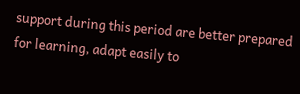support during this period are better prepared for learning, adapt easily to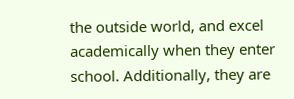the outside world, and excel academically when they enter school. Additionally, they are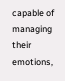capable of managing their emotions,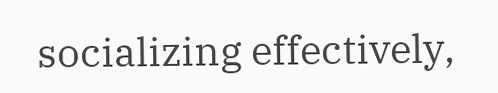socializing effectively,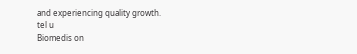and experiencing quality growth.
tel u
Biomedis on